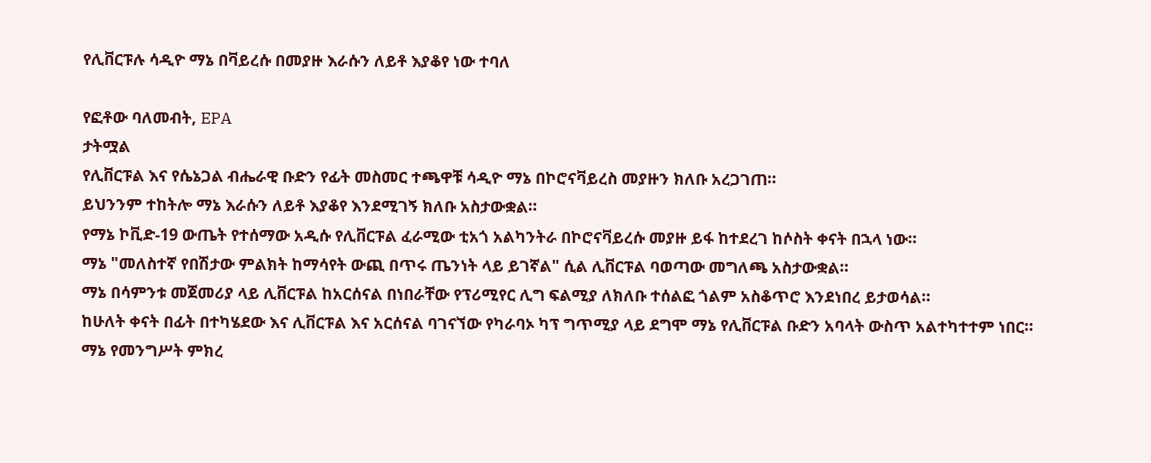የሊቨርፑሉ ሳዲዮ ማኔ በቫይረሱ በመያዙ እራሱን ለይቶ እያቆየ ነው ተባለ

የፎቶው ባለመብት, EPA
ታትሟል
የሊቨርፑል እና የሴኔጋል ብሔራዊ ቡድን የፊት መስመር ተጫዋቹ ሳዲዮ ማኔ በኮሮናቫይረስ መያዙን ክለቡ አረጋገጠ።
ይህንንም ተከትሎ ማኔ እራሱን ለይቶ እያቆየ እንደሚገኝ ክለቡ አስታውቋል።
የማኔ ኮቪድ-19 ውጤት የተሰማው አዲሱ የሊቨርፑል ፈራሚው ቲአጎ አልካንትራ በኮሮናቫይረሱ መያዙ ይፋ ከተደረገ ከሶስት ቀናት በኋላ ነው።
ማኔ "መለስተኛ የበሽታው ምልክት ከማሳየት ውጪ በጥሩ ጤንነት ላይ ይገኛል" ሲል ሊቨርፑል ባወጣው መግለጫ አስታውቋል።
ማኔ በሳምንቱ መጀመሪያ ላይ ሊቨርፑል ከአርሰናል በነበራቸው የፕሪሚየር ሊግ ፍልሚያ ለክለቡ ተሰልፎ ጎልም አስቆጥሮ እንደነበረ ይታወሳል።
ከሁለት ቀናት በፊት በተካሄደው እና ሊቨርፑል እና አርሰናል ባገናኘው የካራባኦ ካፕ ግጥሚያ ላይ ደግሞ ማኔ የሊቨርፑል ቡድን አባላት ውስጥ አልተካተተም ነበር።
ማኔ የመንግሥት ምክረ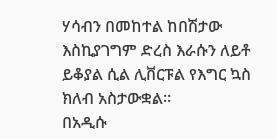ሃሳብን በመከተል ከበሽታው እስኪያገግም ድረስ እራሱን ለይቶ ይቆያል ሲል ሊቨርፑል የእግር ኳስ ክለብ አስታውቋል።
በአዲሱ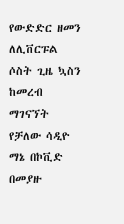የውድድር ዘመን ለሊቨርፑል ሶስት ጊዜ ኳስን ከመረብ ማገናኘት የቻለው ሳዲዮ ማኔ በኮቪድ በመያዙ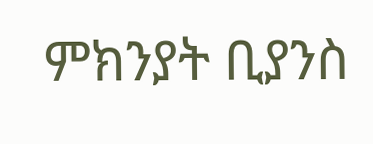ምክንያት ቢያንስ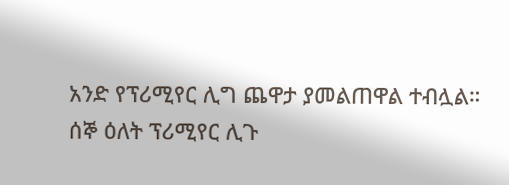አንድ የፕሪሚየር ሊግ ጨዋታ ያመልጠዋል ተብሏል።
ሰኞ ዕለት ፕሪሚየር ሊጉ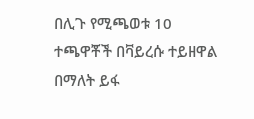በሊጉ የሚጫወቱ 10 ተጫዋቾች በቫይረሱ ተይዘዋል በማለት ይፋ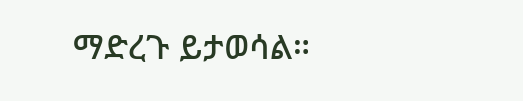ማድረጉ ይታወሳል።